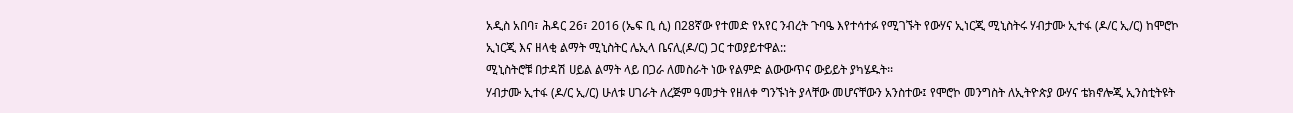አዲስ አበባ፣ ሕዳር 26፣ 2016 (ኤፍ ቢ ሲ) በ28ኛው የተመድ የአየር ንብረት ጉባዔ እየተሳተፉ የሚገኙት የውሃና ኢነርጂ ሚኒስትሩ ሃብታሙ ኢተፋ (ዶ/ር ኢ/ር) ከሞሮኮ ኢነርጂ እና ዘላቂ ልማት ሚኒስትር ሌኢላ ቤናሊ(ዶ/ር) ጋር ተወያይተዋል::
ሚኒስትሮቹ በታዳሽ ሀይል ልማት ላይ በጋራ ለመስራት ነው የልምድ ልውውጥና ውይይት ያካሄዱት፡፡
ሃብታሙ ኢተፋ (ዶ/ር ኢ/ር) ሁለቱ ሀገራት ለረጅም ዓመታት የዘለቀ ግንኙነት ያላቸው መሆናቸውን አንስተው፤ የሞሮኮ መንግስት ለኢትዮጵያ ውሃና ቴክኖሎጂ ኢንስቲትዩት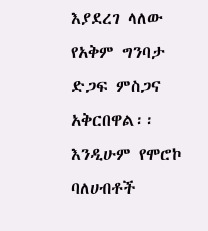እያደረገ ላለው የአቅም ግንባታ ድጋፍ ምስጋና አቅርበዋል፡፡
እንዲሁም የሞሮኮ ባለሀብቶች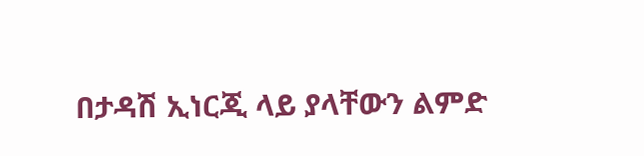በታዳሽ ኢነርጂ ላይ ያላቸውን ልምድ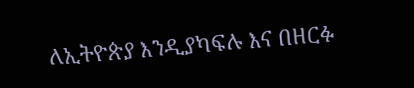ለኢትዮጵያ እንዲያካፍሉ እና በዘርፉ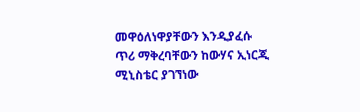መዋዕለነዋያቸውን እንዲያፈሱ ጥሪ ማቅረባቸውን ከውሃና ኢነርጂ ሚኒስቴር ያገኘነው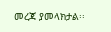መረጃ ያመላክታል፡፡